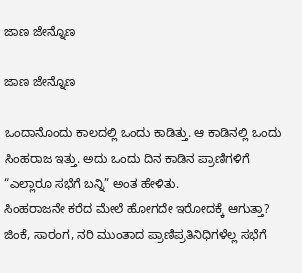ಜಾಣ ಜೇನ್ನೊಣ

ಜಾಣ ಜೇನ್ನೊಣ

ಒಂದಾನೊಂದು ಕಾಲದಲ್ಲಿ ಒಂದು ಕಾಡಿತ್ತು. ಆ ಕಾಡಿನಲ್ಲಿ ಒಂದು ಸಿಂಹರಾಜ ಇತ್ತು. ಅದು ಒಂದು ದಿನ ಕಾಡಿನ ಪ್ರಾಣಿಗಳಿಗೆ “ಎಲ್ಲಾರೂ ಸಭೆಗೆ ಬನ್ನಿ” ಅಂತ ಹೇಳಿತು.
ಸಿಂಹರಾಜನೇ ಕರೆದ ಮೇಲೆ ಹೋಗದೇ ಇರೋದಕ್ಕೆ ಆಗುತ್ತಾ? ಜಿಂಕೆ, ಸಾರಂಗ, ನರಿ ಮುಂತಾದ ಪ್ರಾಣಿಪ್ರತಿನಿಧಿಗಳೆಲ್ಲ ಸಭೆಗೆ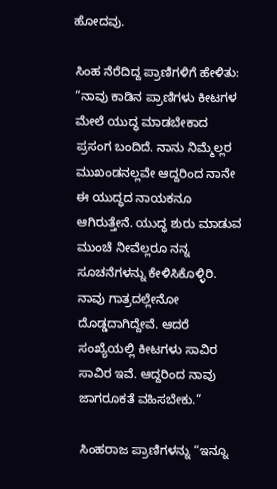ಹೋದವು.

ಸಿಂಹ ನೆರೆದಿದ್ದ ಪ್ರಾಣಿಗಳಿಗೆ ಹೇಳಿತು: “ನಾವು ಕಾಡಿನ ಪ್ರಾಣಿಗಳು ಕೀಟಗಳ ಮೇಲೆ ಯುದ್ಧ ಮಾಡಬೇಕಾದ ಪ್ರಸಂಗ ಬಂದಿದೆ. ನಾನು ನಿಮ್ಮೆಲ್ಲರ ಮುಖಂಡನಲ್ಲವೇ ಆದ್ದರಿಂದ ನಾನೇ ಈ ಯುದ್ಧದ ನಾಯಕನೂ ಆಗಿರುತ್ತೇನೆ. ಯುದ್ಧ ಶುರು ಮಾಡುವ ಮುಂಚೆ ನೀವೆಲ್ಲರೂ ನನ್ನ ಸೂಚನೆಗಳನ್ನು ಕೇಳಿಸಿಕೊಳ್ಳಿರಿ.
ನಾವು ಗಾತ್ರದಲ್ಲೇನೋ ದೊಡ್ಡದಾಗಿದ್ದೇವೆ. ಆದರೆ ಸಂಖ್ಯೆಯಲ್ಲಿ ಕೀಟಗಳು ಸಾವಿರ ಸಾವಿರ ಇವೆ. ಆದ್ದರಿಂದ ನಾವು ಜಾಗರೂಕತೆ ವಹಿಸಬೇಕು.”

ಸಿಂಹರಾಜ ಪ್ರಾಣಿಗಳನ್ನು “ಇನ್ನೂ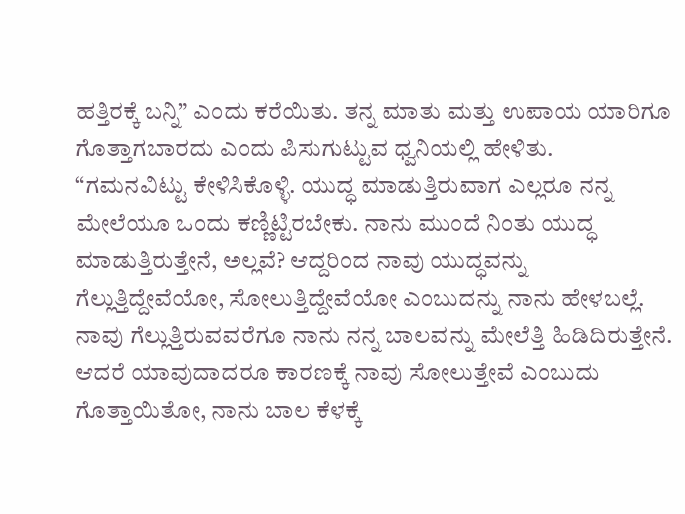ಹತ್ತಿರಕ್ಕೆ ಬನ್ನಿ” ಎಂದು ಕರೆಯಿತು. ತನ್ನ ಮಾತು ಮತ್ತು ಉಪಾಯ ಯಾರಿಗೂ ಗೊತ್ತಾಗಬಾರದು ಎಂದು ಪಿಸುಗುಟ್ಟುವ ಧ್ವನಿಯಲ್ಲಿ ಹೇಳಿತು.
“ಗಮನವಿಟ್ಟು ಕೇಳಿಸಿಕೊಳ್ಳಿ. ಯುದ್ಧ ಮಾಡುತ್ತಿರುವಾಗ ಎಲ್ಲರೂ ನನ್ನ ಮೇಲೆಯೂ ಒಂದು ಕಣ್ಣಿಟ್ಟಿರಬೇಕು. ನಾನು ಮುಂದೆ ನಿಂತು ಯುದ್ಧ ಮಾಡುತ್ತಿರುತ್ತೇನೆ, ಅಲ್ಲವೆ? ಆದ್ದರಿಂದ ನಾವು ಯುದ್ಧವನ್ನು ಗೆಲ್ಲುತ್ತಿದ್ದೇವೆಯೋ, ಸೋಲುತ್ತಿದ್ದೇವೆಯೋ ಎಂಬುದನ್ನು ನಾನು ಹೇಳಬಲ್ಲೆ. ನಾವು ಗೆಲ್ಲುತ್ತಿರುವವರೆಗೂ ನಾನು ನನ್ನ ಬಾಲವನ್ನು ಮೇಲೆತ್ತಿ ಹಿಡಿದಿರುತ್ತೇನೆ. ಆದರೆ ಯಾವುದಾದರೂ ಕಾರಣಕ್ಕೆ ನಾವು ಸೋಲುತ್ತೇವೆ ಎಂಬುದು ಗೊತ್ತಾಯಿತೋ, ನಾನು ಬಾಲ ಕೆಳಕ್ಕೆ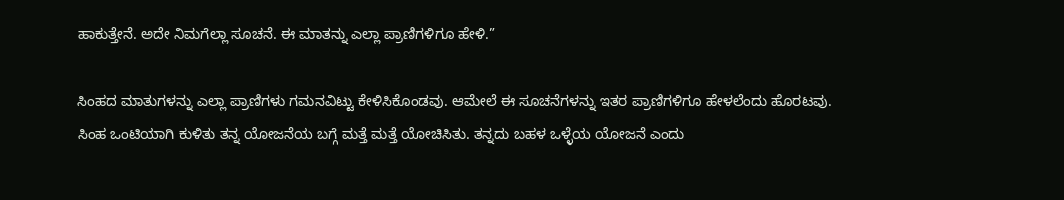ಹಾಕುತ್ತೇನೆ. ಅದೇ ನಿಮಗೆಲ್ಲಾ ಸೂಚನೆ. ಈ ಮಾತನ್ನು ಎಲ್ಲಾ ಪ್ರಾಣಿಗಳಿಗೂ ಹೇಳಿ.”

ಸಿಂಹದ ಮಾತುಗಳನ್ನು ಎಲ್ಲಾ ಪ್ರಾಣಿಗಳು ಗಮನವಿಟ್ಟು ಕೇಳಿಸಿಕೊಂಡವು. ಆಮೇಲೆ ಈ ಸೂಚನೆಗಳನ್ನು ಇತರ ಪ್ರಾಣಿಗಳಿಗೂ ಹೇಳಲೆಂದು ಹೊರಟವು.
ಸಿಂಹ ಒಂಟಿಯಾಗಿ ಕುಳಿತು ತನ್ನ ಯೋಜನೆಯ ಬಗ್ಗೆ ಮತ್ತೆ ಮತ್ತೆ ಯೋಚಿಸಿತು. ತನ್ನದು ಬಹಳ ಒಳ್ಳೆಯ ಯೋಜನೆ ಎಂದು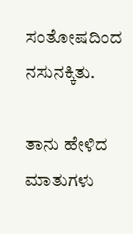ಸಂತೋಷದಿಂದ ನಸುನಕ್ಕಿತು.

ತಾನು ಹೇಳಿದ ಮಾತುಗಳು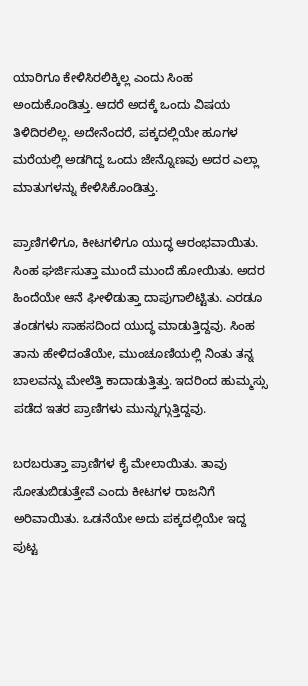ಯಾರಿಗೂ ಕೇಳಿಸಿರಲಿಕ್ಕಿಲ್ಲ ಎಂದು ಸಿಂಹ ಅಂದುಕೊಂಡಿತ್ತು. ಆದರೆ ಅದಕ್ಕೆ ಒಂದು ವಿಷಯ ತಿಳಿದಿರಲಿಲ್ಲ. ಅದೇನೆಂದರೆ, ಪಕ್ಕದಲ್ಲಿಯೇ ಹೂಗಳ ಮರೆಯಲ್ಲಿ ಅಡಗಿದ್ದ ಒಂದು ಜೇನ್ನೊಣವು ಅದರ ಎಲ್ಲಾ ಮಾತುಗಳನ್ನು ಕೇಳಿಸಿಕೊಂಡಿತ್ತು.

ಪ್ರಾಣಿಗಳಿಗೂ, ಕೀಟಗಳಿಗೂ ಯುದ್ಧ ಆರಂಭವಾಯಿತು. ಸಿಂಹ ಘರ್ಜಿಸುತ್ತಾ ಮುಂದೆ ಮುಂದೆ ಹೋಯಿತು. ಅದರ ಹಿಂದೆಯೇ ಆನೆ ಘೀಳಿಡುತ್ತಾ ದಾಪುಗಾಲಿಟ್ಟಿತು. ಎರಡೂ ತಂಡಗಳು ಸಾಹಸದಿಂದ ಯುದ್ಧ ಮಾಡುತ್ತಿದ್ದವು. ಸಿಂಹ ತಾನು ಹೇಳಿದಂತೆಯೇ, ಮುಂಚೂಣಿಯಲ್ಲಿ ನಿಂತು ತನ್ನ ಬಾಲವನ್ನು ಮೇಲೆತ್ತಿ ಕಾದಾಡುತ್ತಿತ್ತು. ಇದರಿಂದ ಹುಮ್ಮಸ್ಸು ಪಡೆದ ಇತರ ಪ್ರಾಣಿಗಳು ಮುನ್ನುಗ್ಗುತ್ತಿದ್ದವು.

ಬರಬರುತ್ತಾ ಪ್ರಾಣಿಗಳ ಕೈ ಮೇಲಾಯಿತು. ತಾವು ಸೋತುಬಿಡುತ್ತೇವೆ ಎಂದು ಕೀಟಗಳ ರಾಜನಿಗೆ ಅರಿವಾಯಿತು. ಒಡನೆಯೇ ಅದು ಪಕ್ಕದಲ್ಲಿಯೇ ಇದ್ದ ಪುಟ್ಟ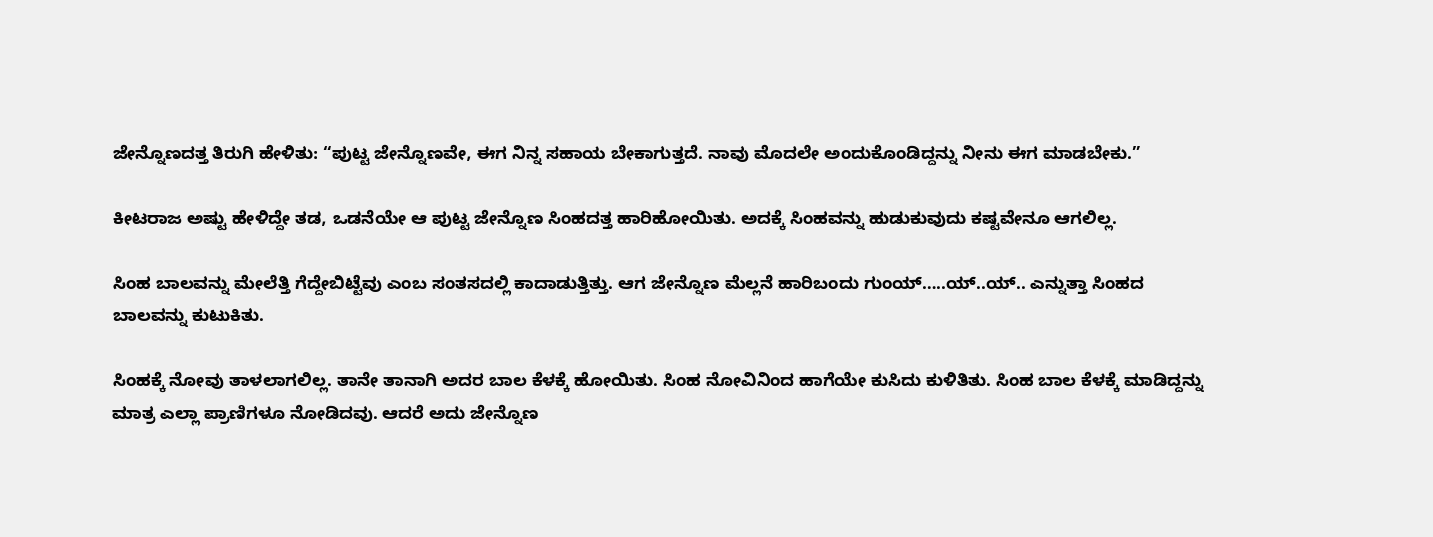ಜೇನ್ನೊಣದತ್ತ ತಿರುಗಿ ಹೇಳಿತು: “ಪುಟ್ಟ ಜೇನ್ನೊಣವೇ, ಈಗ ನಿನ್ನ ಸಹಾಯ ಬೇಕಾಗುತ್ತದೆ. ನಾವು ಮೊದಲೇ ಅಂದುಕೊಂಡಿದ್ದನ್ನು ನೀನು ಈಗ ಮಾಡಬೇಕು.”

ಕೀಟರಾಜ ಅಷ್ಟು ಹೇಳಿದ್ದೇ ತಡ, ಒಡನೆಯೇ ಆ ಪುಟ್ಟ ಜೇನ್ನೊಣ ಸಿಂಹದತ್ತ ಹಾರಿಹೋಯಿತು. ಅದಕ್ಕೆ ಸಿಂಹವನ್ನು ಹುಡುಕುವುದು ಕಷ್ಟವೇನೂ ಆಗಲಿಲ್ಲ.

ಸಿಂಹ ಬಾಲವನ್ನು ಮೇಲೆತ್ತಿ ಗೆದ್ದೇಬಿಟ್ಟೆವು ಎಂಬ ಸಂತಸದಲ್ಲಿ ಕಾದಾಡುತ್ತಿತ್ತು. ಆಗ ಜೇನ್ನೊಣ ಮೆಲ್ಲನೆ ಹಾರಿಬಂದು ಗುಂಯ್…..ಯ್..ಯ್.. ಎನ್ನುತ್ತಾ ಸಿಂಹದ ಬಾಲವನ್ನು ಕುಟುಕಿತು.

ಸಿಂಹಕ್ಕೆ ನೋವು ತಾಳಲಾಗಲಿಲ್ಲ. ತಾನೇ ತಾನಾಗಿ ಅದರ ಬಾಲ ಕೆಳಕ್ಕೆ ಹೋಯಿತು. ಸಿಂಹ ನೋವಿನಿಂದ ಹಾಗೆಯೇ ಕುಸಿದು ಕುಳಿತಿತು. ಸಿಂಹ ಬಾಲ ಕೆಳಕ್ಕೆ ಮಾಡಿದ್ದನ್ನು ಮಾತ್ರ ಎಲ್ಲಾ ಪ್ರಾಣಿಗಳೂ ನೋಡಿದವು. ಆದರೆ ಅದು ಜೇನ್ನೊಣ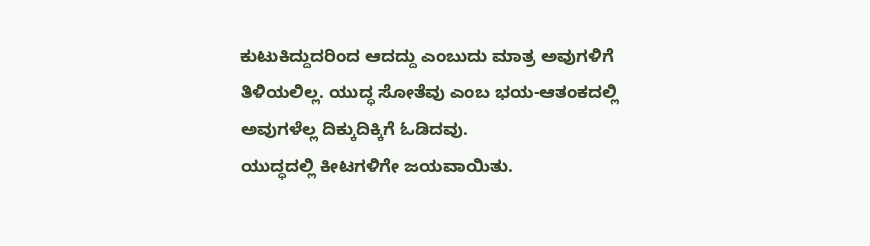ಕುಟುಕಿದ್ದುದರಿಂದ ಆದದ್ದು ಎಂಬುದು ಮಾತ್ರ ಅವುಗಳಿಗೆ ತಿಳಿಯಲಿಲ್ಲ. ಯುದ್ಧ ಸೋತೆವು ಎಂಬ ಭಯ-ಆತಂಕದಲ್ಲಿ ಅವುಗಳೆಲ್ಲ ದಿಕ್ಕುದಿಕ್ಕಿಗೆ ಓಡಿದವು.
ಯುದ್ಧದಲ್ಲಿ ಕೀಟಗಳಿಗೇ ಜಯವಾಯಿತು.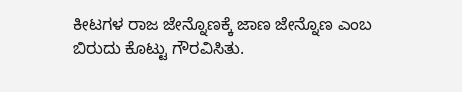ಕೀಟಗಳ ರಾಜ ಜೇನ್ನೊಣಕ್ಕೆ ಜಾಣ ಜೇನ್ನೊಣ ಎಂಬ ಬಿರುದು ಕೊಟ್ಟು ಗೌರವಿಸಿತು.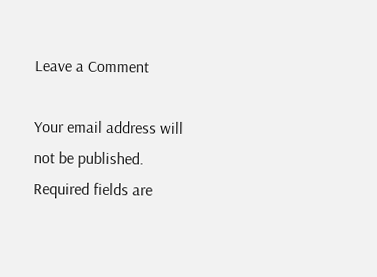Leave a Comment

Your email address will not be published. Required fields are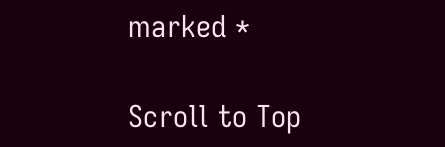marked *

Scroll to Top